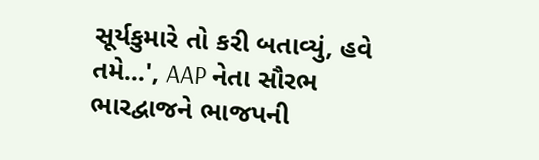સૂર્યકુમારે તો કરી બતાવ્યું, હવે તમે...', AAP નેતા સૌરભ ભારદ્વાજને ભાજપની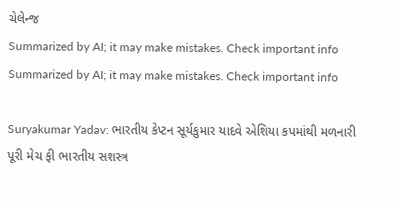ચેલેન્જ
Summarized by AI; it may make mistakes. Check important info
Summarized by AI; it may make mistakes. Check important info

Suryakumar Yadav: ભારતીય કેપ્ટન સૂર્યકુમાર યાદવે એશિયા કપમાંથી મળનારી પૂરી મેચ ફી ભારતીય સશસ્ત્ર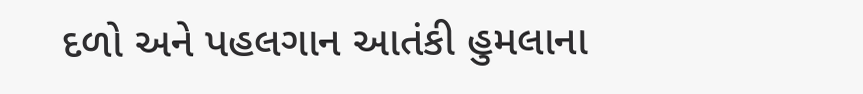દળો અને પહલગાન આતંકી હુમલાના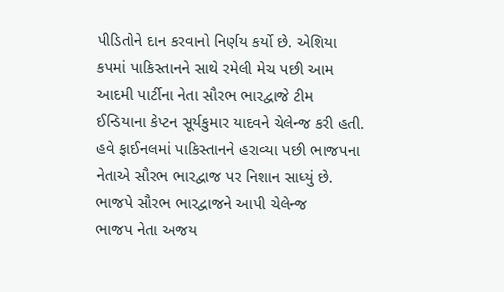પીડિતોને દાન કરવાનો નિર્ણય કર્યો છે. એશિયા કપમાં પાકિસ્તાનને સાથે રમેલી મેચ પછી આમ આદમી પાર્ટીના નેતા સૌરભ ભારદ્વાજે ટીમ ઈન્ડિયાના કેપ્ટન સૂર્યકુમાર યાદવને ચેલેન્જ કરી હતી. હવે ફાઈનલમાં પાકિસ્તાનને હરાવ્યા પછી ભાજપના નેતાએ સૌરભ ભારદ્વાજ પર નિશાન સાધ્યું છે.
ભાજપે સૌરભ ભારદ્વાજને આપી ચેલેન્જ
ભાજપ નેતા અજય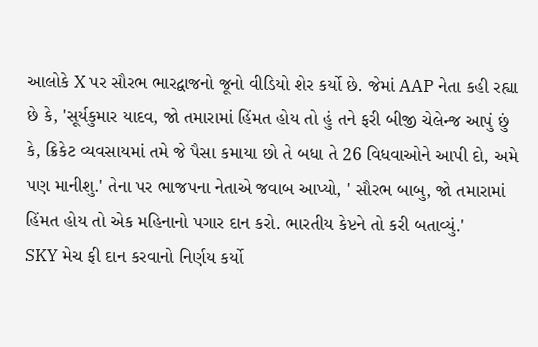આલોકે X પર સૌરભ ભારદ્વાજનો જૂનો વીડિયો શેર કર્યો છે. જેમાં AAP નેતા કહી રહ્યા છે કે, 'સૂર્યકુમાર યાદવ, જો તમારામાં હિંમત હોય તો હું તને ફરી બીજી ચેલેન્જ આપું છું કે, ક્રિકેટ વ્યવસાયમાં તમે જે પૈસા કમાયા છો તે બધા તે 26 વિધવાઓને આપી દો, અમે પણ માનીશુ.' તેના પર ભાજપના નેતાએ જવાબ આપ્યો, ' સૌરભ બાબુ, જો તમારામાં હિંમત હોય તો એક મહિનાનો પગાર દાન કરો. ભારતીય કેપ્ટને તો કરી બતાવ્યું.'
SKY મેચ ફી દાન કરવાનો નિર્ણય કર્યો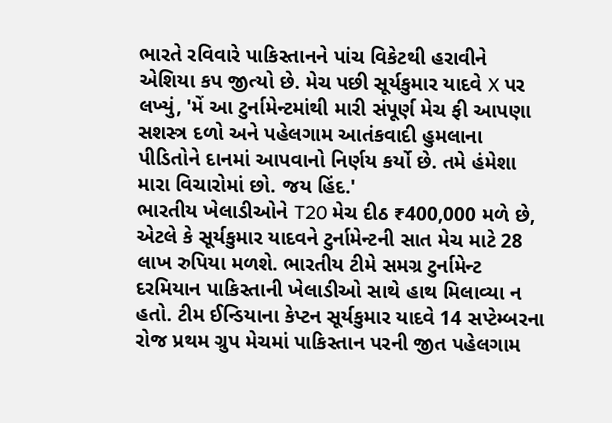ભારતે રવિવારે પાકિસ્તાનને પાંચ વિકેટથી હરાવીને એશિયા કપ જીત્યો છે. મેચ પછી સૂર્યકુમાર યાદવે X પર લખ્યું, 'મેં આ ટુર્નામેન્ટમાંથી મારી સંપૂર્ણ મેચ ફી આપણા સશસ્ત્ર દળો અને પહેલગામ આતંકવાદી હુમલાના પીડિતોને દાનમાં આપવાનો નિર્ણય કર્યો છે. તમે હંમેશા મારા વિચારોમાં છો. જય હિંદ.'
ભારતીય ખેલાડીઓને T20 મેચ દીઠ ₹400,000 મળે છે, એટલે કે સૂર્યકુમાર યાદવને ટુર્નામેન્ટની સાત મેચ માટે 28 લાખ રુપિયા મળશે. ભારતીય ટીમે સમગ્ર ટુર્નામેન્ટ દરમિયાન પાકિસ્તાની ખેલાડીઓ સાથે હાથ મિલાવ્યા ન હતો. ટીમ ઈન્ડિયાના કેપ્ટન સૂર્યકુમાર યાદવે 14 સપ્ટેમ્બરના રોજ પ્રથમ ગ્રુપ મેચમાં પાકિસ્તાન પરની જીત પહેલગામ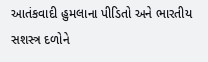આતંકવાદી હુમલાના પીડિતો અને ભારતીય સશસ્ત્ર દળોને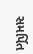સમર્પિત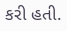કરી હતી.